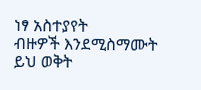ነፃ አስተያየት
ብዙዎች እንደሚስማሙት ይህ ወቅት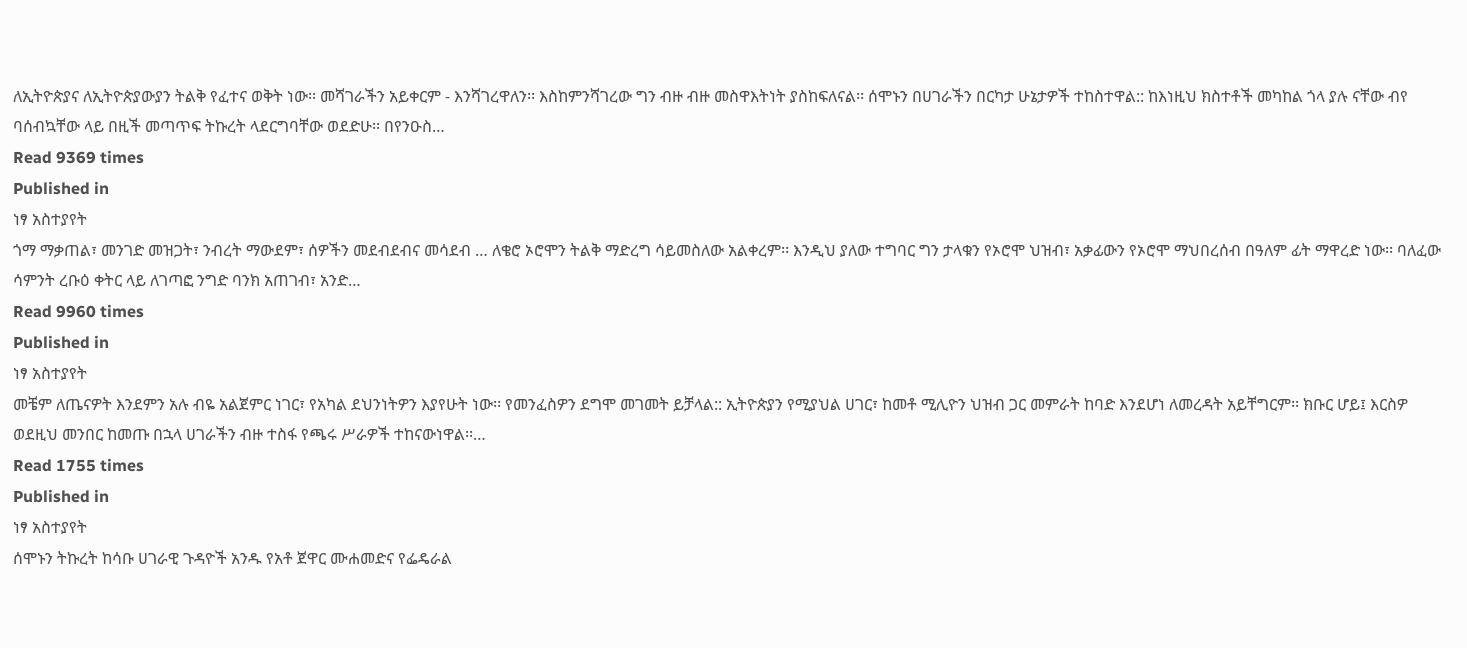ለኢትዮጵያና ለኢትዮጵያውያን ትልቅ የፈተና ወቅት ነው፡፡ መሻገራችን አይቀርም - እንሻገረዋለን፡፡ እስከምንሻገረው ግን ብዙ ብዙ መስዋእትነት ያስከፍለናል፡፡ ሰሞኑን በሀገራችን በርካታ ሁኔታዎች ተከስተዋል:: ከእነዚህ ክስተቶች መካከል ጎላ ያሉ ናቸው ብየ ባሰብኳቸው ላይ በዚች መጣጥፍ ትኩረት ላደርግባቸው ወደድሁ፡፡ በየንዑስ…
Read 9369 times
Published in
ነፃ አስተያየት
ጎማ ማቃጠል፣ መንገድ መዝጋት፣ ንብረት ማውደም፣ ሰዎችን መደብደብና መሳደብ … ለቄሮ ኦሮሞን ትልቅ ማድረግ ሳይመስለው አልቀረም፡፡ እንዲህ ያለው ተግባር ግን ታላቁን የኦሮሞ ህዝብ፣ አቃፊውን የኦሮሞ ማህበረሰብ በዓለም ፊት ማዋረድ ነው፡፡ ባለፈው ሳምንት ረቡዕ ቀትር ላይ ለገጣፎ ንግድ ባንክ አጠገብ፣ አንድ…
Read 9960 times
Published in
ነፃ አስተያየት
መቼም ለጤናዎት እንደምን አሉ ብዬ አልጀምር ነገር፣ የአካል ደህንነትዎን እያየሁት ነው፡፡ የመንፈስዎን ደግሞ መገመት ይቻላል:: ኢትዮጵያን የሚያህል ሀገር፣ ከመቶ ሚሊዮን ህዝብ ጋር መምራት ከባድ እንደሆነ ለመረዳት አይቸግርም፡፡ ክቡር ሆይ፤ እርስዎ ወደዚህ መንበር ከመጡ በኋላ ሀገራችን ብዙ ተስፋ የጫሩ ሥራዎች ተከናውነዋል፡፡…
Read 1755 times
Published in
ነፃ አስተያየት
ሰሞኑን ትኩረት ከሳቡ ሀገራዊ ጉዳዮች አንዱ የአቶ ጀዋር ሙሐመድና የፌዴራል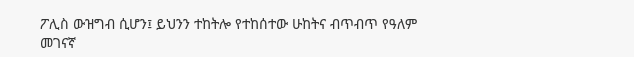ፖሊስ ውዝግብ ሲሆን፤ ይህንን ተከትሎ የተከሰተው ሁከትና ብጥብጥ የዓለም መገናኛ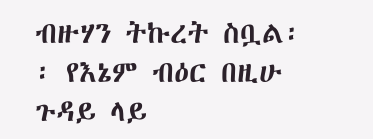ብዙሃን ትኩረት ስቧል፡፡ የእኔም ብዕር በዚሁ ጉዳይ ላይ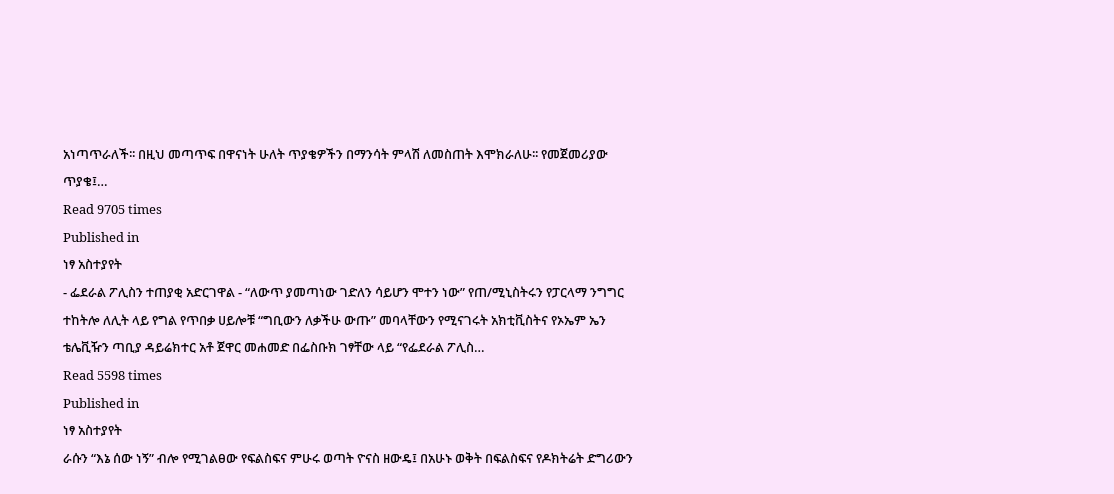አነጣጥራለች፡፡ በዚህ መጣጥፍ በዋናነት ሁለት ጥያቄዎችን በማንሳት ምላሽ ለመስጠት እሞክራለሁ፡፡ የመጀመሪያው ጥያቄ፤…
Read 9705 times
Published in
ነፃ አስተያየት
- ፌደራል ፖሊስን ተጠያቂ አድርገዋል - “ለውጥ ያመጣነው ገድለን ሳይሆን ሞተን ነው” የጠ/ሚኒስትሩን የፓርላማ ንግግር ተከትሎ ለሊት ላይ የግል የጥበቃ ሀይሎቹ “ግቢውን ለቃችሁ ውጡ” መባላቸውን የሚናገሩት አክቲቪስትና የኦኤም ኤን ቴሌቪዥን ጣቢያ ዳይሬክተር አቶ ጀዋር መሐመድ በፌስቡክ ገፃቸው ላይ “የፌደራል ፖሊስ…
Read 5598 times
Published in
ነፃ አስተያየት
ራሱን “እኔ ሰው ነኝ” ብሎ የሚገልፀው የፍልስፍና ምሁሩ ወጣት ዮናስ ዘውዴ፤ በአሁኑ ወቅት በፍልስፍና የዶክትሬት ድግሪውን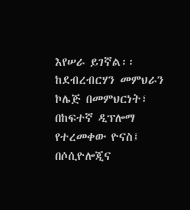እየሠራ ይገኛል፡፡ ከደብረብርሃን መምህራን ኮሌጅ በመምህርነት፣ በከፍተኛ ዲፕሎማ የተረመቀው ዮናስ፤ በሶሲዮሎጂና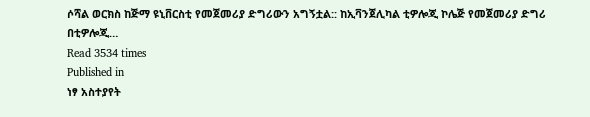ሶሻል ወርክስ ከጅማ ዩኒቨርስቲ የመጀመሪያ ድግሪውን አግኝቷል:: ከኢቫንጀሊካል ቲዎሎጂ ኮሌጅ የመጀመሪያ ድግሪ በቲዎሎጂ…
Read 3534 times
Published in
ነፃ አስተያየት